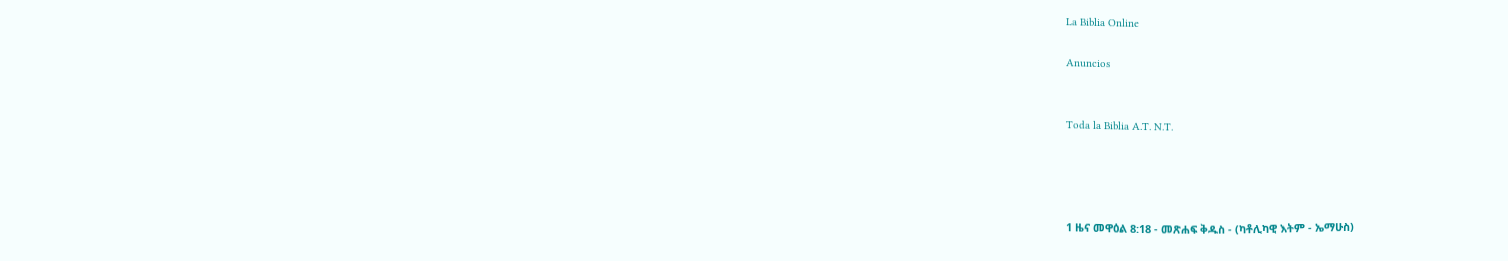La Biblia Online

Anuncios


Toda la Biblia A.T. N.T.




1 ዜና መዋዕል 8:18 - መጽሐፍ ቅዱስ - (ካቶሊካዊ እትም - ኤማሁስ)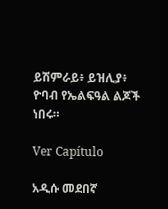ይሽምራይ፥ ይዝሊያ፥ ዮባብ የኤልፍዓል ልጆች ነበሩ።

Ver Capítulo

አዲሱ መደበኛ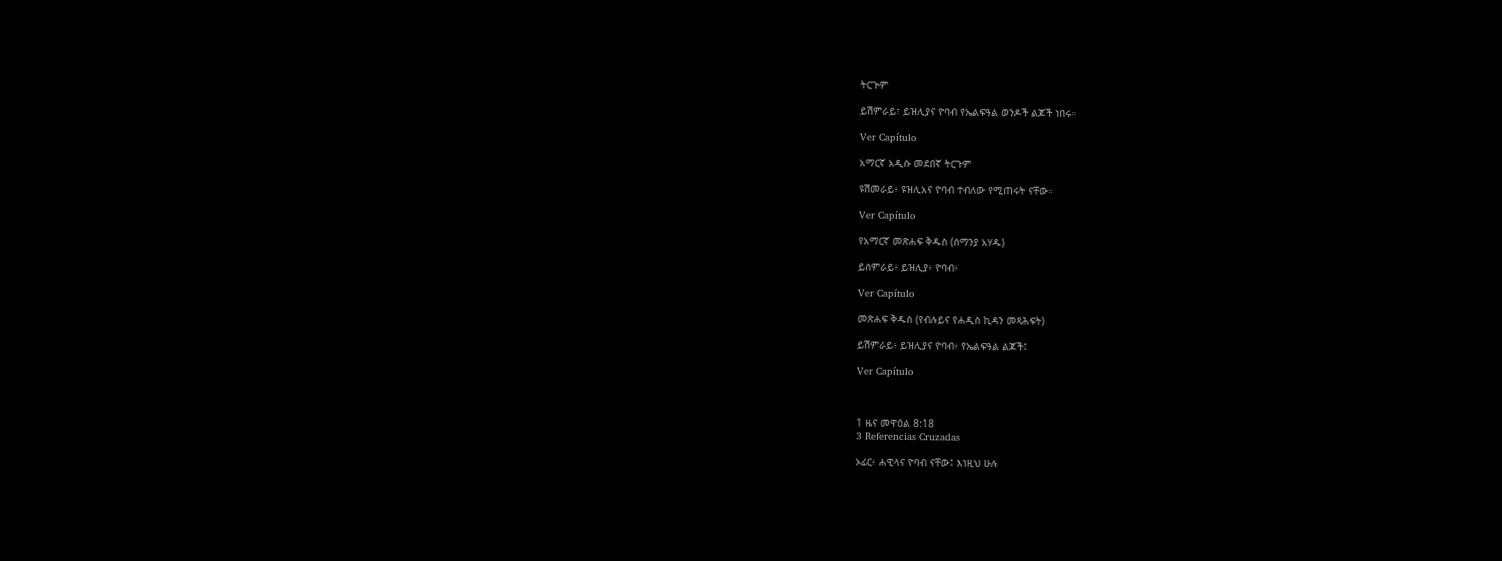ትርጒም

ይሽምራይ፣ ይዝሊያና ዮባብ የኤልፍዓል ወንዶች ልጆች ነበሩ።

Ver Capítulo

አማርኛ አዲሱ መደበኛ ትርጉም

ዩሽመራይ፥ ዩዝሊአና ዮባብ ተብለው የሚጠሩት ናቸው።

Ver Capítulo

የአማርኛ መጽሐፍ ቅዱስ (ሰማንያ አሃዱ)

ይሰምራይ፥ ይዝሊያ፥ ዮባብ፥

Ver Capítulo

መጽሐፍ ቅዱስ (የብሉይና የሐዲስ ኪዳን መጻሕፍት)

ይሽምራይ፥ ይዝሊያና ዮባብ፥ የኤልፍዓል ልጆች፤

Ver Capítulo



1 ዜና መዋዕል 8:18
3 Referencias Cruzadas

ኦፊር፥ ሐዊላና ዮባብ ናቸው፤ እነዚህ ሁሉ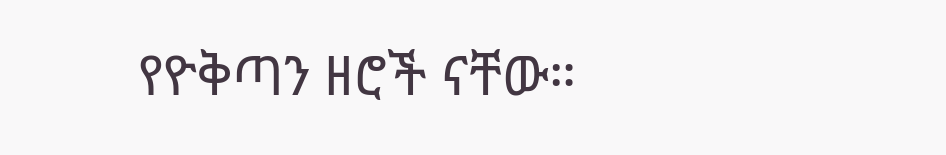የዮቅጣን ዘሮች ናቸው።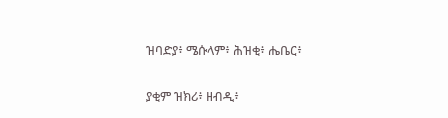ዝባድያ፥ ሜሱላም፥ ሕዝቂ፥ ሔቤር፥


ያቂም ዝክሪ፥ ዘብዲ፥